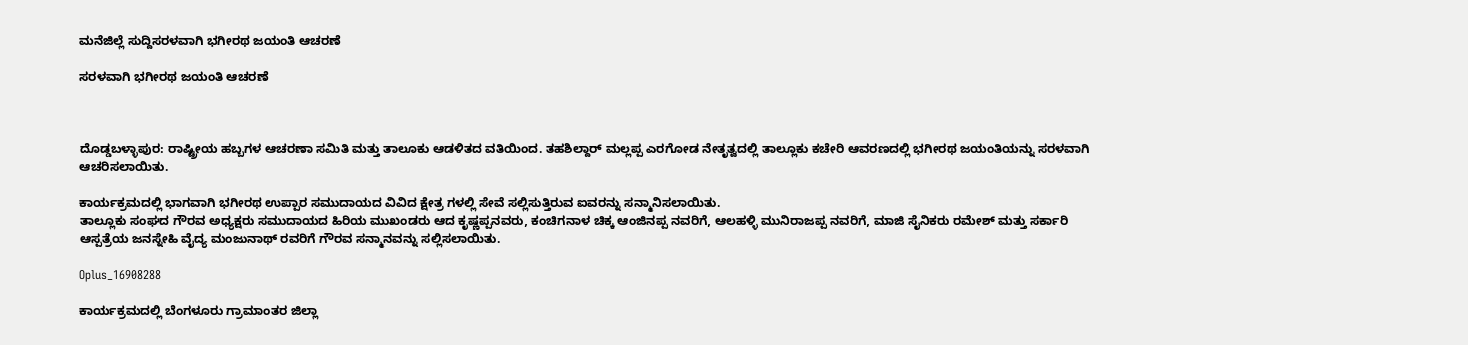ಮನೆಜಿಲ್ಲೆ ಸುದ್ದಿಸರಳವಾಗಿ ಭಗೀರಥ ಜಯಂತಿ ಆಚರಣೆ

ಸರಳವಾಗಿ ಭಗೀರಥ ಜಯಂತಿ ಆಚರಣೆ



ದೊಡ್ಡಬಳ್ಳಾಪುರ: ರಾಷ್ಟ್ರೀಯ ಹಬ್ಬಗಳ ಆಚರಣಾ ಸಮಿತಿ ಮತ್ತು ತಾಲೂಕು ಆಡಳಿತದ ವತಿಯಿಂದ. ತಹಶಿಲ್ದಾರ್ ಮಲ್ಲಪ್ಪ ಎರಗೋಡ ನೇತೃತ್ವದಲ್ಲಿ ತಾಲ್ಲೂಕು ಕಚೇರಿ ಆವರಣದಲ್ಲಿ ಭಗೀರಥ ಜಯಂತಿಯನ್ನು ಸರಳವಾಗಿ ಆಚರಿಸಲಾಯಿತು.

ಕಾರ್ಯಕ್ರಮದಲ್ಲಿ ಭಾಗವಾಗಿ ಭಗೀರಥ ಉಪ್ಪಾರ ಸಮುದಾಯದ ವಿವಿದ ಕ್ಷೇತ್ರ ಗಳಲ್ಲಿ ಸೇವೆ ಸಲ್ಲಿಸುತ್ತಿರುವ ಐವರನ್ನು ಸನ್ಮಾನಿಸಲಾಯಿತು.
ತಾಲ್ಲೂಕು ಸಂಘದ ಗೌರವ ಅಧ್ಯಕ್ಷರು ಸಮುದಾಯದ ಹಿರಿಯ ಮುಖಂಡರು ಆದ ಕೃಷ್ಣಪ್ಪನವರು, ಕಂಚಿಗನಾಳ ಚಿಕ್ಕ ಆಂಜಿನಪ್ಪ ನವರಿಗೆ, ಆಲಹಳ್ಳಿ ಮುನಿರಾಜಪ್ಪ ನವರಿಗೆ, ಮಾಜಿ ಸೈನಿಕರು ರಮೇಶ್ ಮತ್ತು ಸರ್ಕಾರಿ ಆಸ್ಪತ್ರೆಯ ಜನಸ್ನೇಹಿ ವೈದ್ಯ ಮಂಜುನಾಥ್ ರವರಿಗೆ ಗೌರವ ಸನ್ಮಾನವನ್ನು ಸಲ್ಲಿಸಲಾಯಿತು.

Oplus_16908288

ಕಾರ್ಯಕ್ರಮದಲ್ಲಿ ಬೆಂಗಳೂರು ಗ್ರಾಮಾಂತರ ಜಿಲ್ಲಾ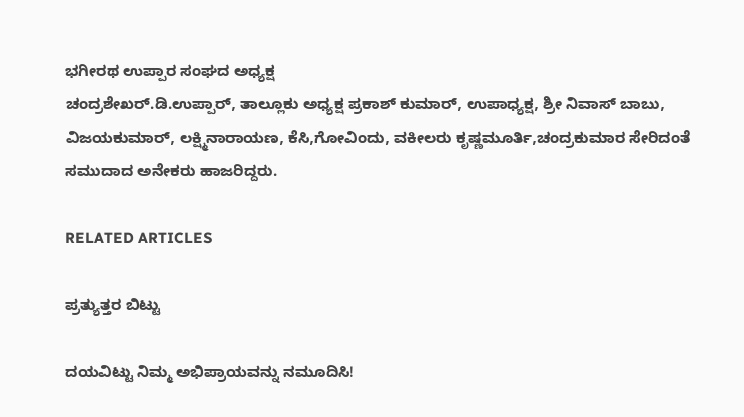ಭಗೀರಥ ಉಪ್ಪಾರ ಸಂಘದ ಅಧ್ಯಕ್ಷ
ಚಂದ್ರಶೇಖರ್.ಡಿ.ಉಪ್ಪಾರ್, ತಾಲ್ಲೂಕು ಅಧ್ಯಕ್ಷ ಪ್ರಕಾಶ್ ಕುಮಾರ್, ಉಪಾಧ್ಯಕ್ಷ, ಶ್ರೀ ನಿವಾಸ್ ಬಾಬು, ವಿಜಯಕುಮಾರ್, ಲಕ್ಷ್ಮಿನಾರಾಯಣ, ಕೆಸಿ,ಗೋವಿಂದು, ವಕೀಲರು ಕೃಷ್ಣಮೂರ್ತಿ,ಚಂದ್ರಕುಮಾರ ಸೇರಿದಂತೆ ಸಮುದಾದ ಅನೇಕರು ಹಾಜರಿದ್ದರು.

RELATED ARTICLES

ಪ್ರತ್ಯುತ್ತರ ಬಿಟ್ಟು

ದಯವಿಟ್ಟು ನಿಮ್ಮ ಅಭಿಪ್ರಾಯವನ್ನು ನಮೂದಿಸಿ!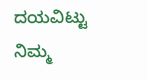ದಯವಿಟ್ಟು ನಿಮ್ಮ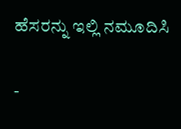ಹೆಸರನ್ನು ಇಲ್ಲಿ ನಮೂದಿಸಿ

-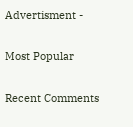Advertisment -

Most Popular

Recent Comments